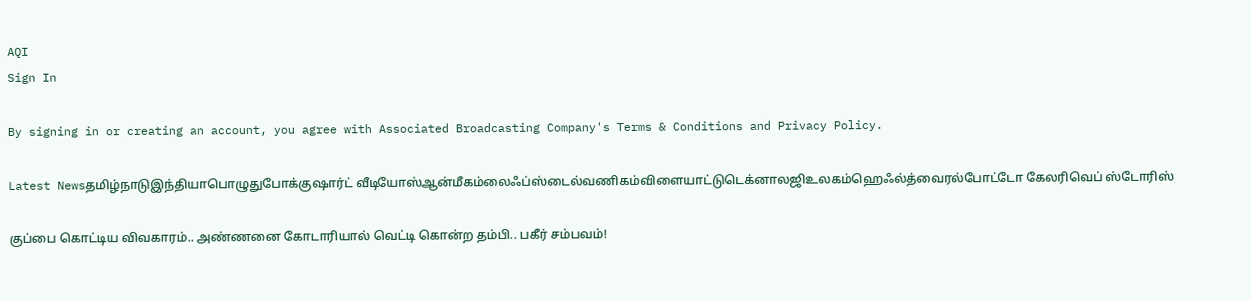AQI
Sign In

By signing in or creating an account, you agree with Associated Broadcasting Company's Terms & Conditions and Privacy Policy.

Latest Newsதமிழ்நாடுஇந்தியாபொழுதுபோக்குஷார்ட் வீடியோஸ்ஆன்மீகம்லைஃப்ஸ்டைல்வணிகம்விளையாட்டுடெக்னாலஜிஉலகம்ஹெஃல்த்வைரல்போட்டோ கேலரிவெப் ஸ்டோரிஸ்

குப்பை கொட்டிய விவகாரம்.. அண்ணனை கோடாரியால் வெட்டி கொன்ற தம்பி.. பகீர் சம்பவம்!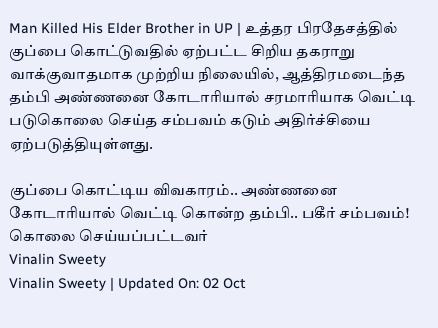Man Killed His Elder Brother in UP | உத்தர பிரதேசத்தில் குப்பை கொட்டுவதில் ஏற்பட்ட சிறிய தகராறு வாக்குவாதமாக முற்றிய நிலையில், ஆத்திரமடைந்த தம்பி அண்ணனை கோடாரியால் சரமாரியாக வெட்டி படுகொலை செய்த சம்பவம் கடும் அதிர்ச்சியை ஏற்படுத்தியுள்ளது.

குப்பை கொட்டிய விவகாரம்.. அண்ணனை கோடாரியால் வெட்டி கொன்ற தம்பி.. பகீர் சம்பவம்!
கொலை செய்யப்பட்டவர்
Vinalin Sweety
Vinalin Sweety | Updated On: 02 Oct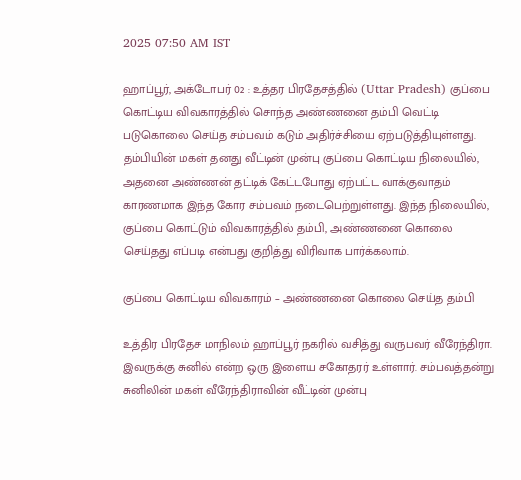2025 07:50 AM IST

ஹாப்பூர், அக்டோபர் 02 : உத்தர பிரதேசத்தில் (Uttar Pradesh) குப்பை கொட்டிய விவகாரத்தில் சொந்த அண்ணனை தம்பி வெட்டி படுகொலை செய்த சம்பவம் கடும் அதிர்ச்சியை ஏற்படுத்தியுள்ளது. தம்பியின் மகள் தனது வீட்டின் முன்பு குப்பை கொட்டிய நிலையில், அதனை அண்ணன் தட்டிக் கேட்டபோது ஏற்பட்ட வாக்குவாதம் காரணமாக இந்த கோர சம்பவம் நடைபெற்றுள்ளது. இந்த நிலையில், குப்பை கொட்டும் விவகாரத்தில் தம்பி, அண்ணனை கொலை செய்தது எப்படி என்பது குறித்து விரிவாக பார்க்கலாம்.

குப்பை கொட்டிய விவகாரம் – அண்ணனை கொலை செய்த தம்பி

உத்திர பிரதேச மாநிலம் ஹாப்பூர் நகரில் வசித்து வருபவர் வீரேந்திரா. இவருக்கு சுனில் என்ற ஒரு இளைய சகோதரர் உள்ளார். சம்பவத்தன்று சுனிலின் மகள் வீரேந்திராவின் வீட்டின் முன்பு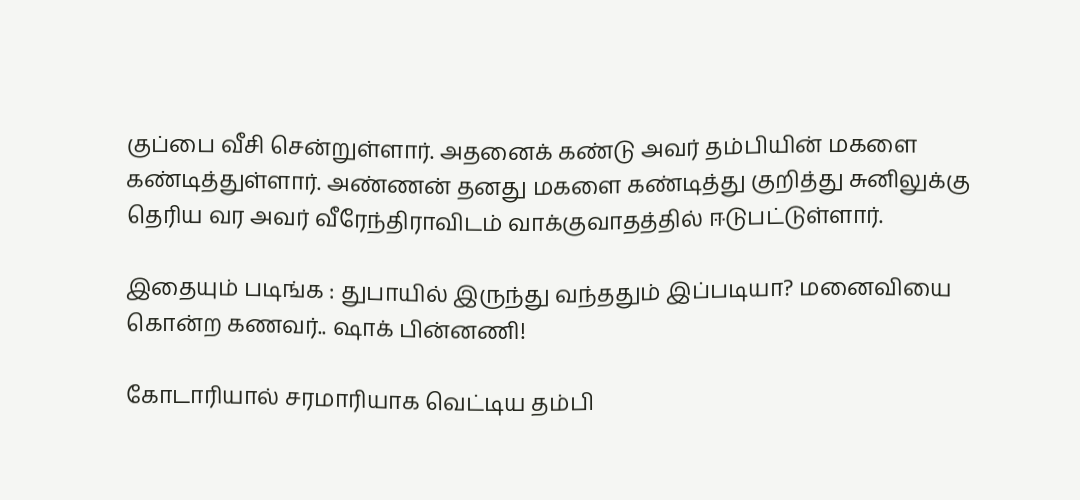குப்பை வீசி சென்றுள்ளார். அதனைக் கண்டு அவர் தம்பியின் மகளை கண்டித்துள்ளார். அண்ணன் தனது மகளை கண்டித்து குறித்து சுனிலுக்கு தெரிய வர அவர் வீரேந்திராவிடம் வாக்குவாதத்தில் ஈடுபட்டுள்ளார்.

இதையும் படிங்க : துபாயில் இருந்து வந்ததும் இப்படியா? மனைவியை கொன்ற கணவர்.. ஷாக் பின்னணி!

கோடாரியால் சரமாரியாக வெட்டிய தம்பி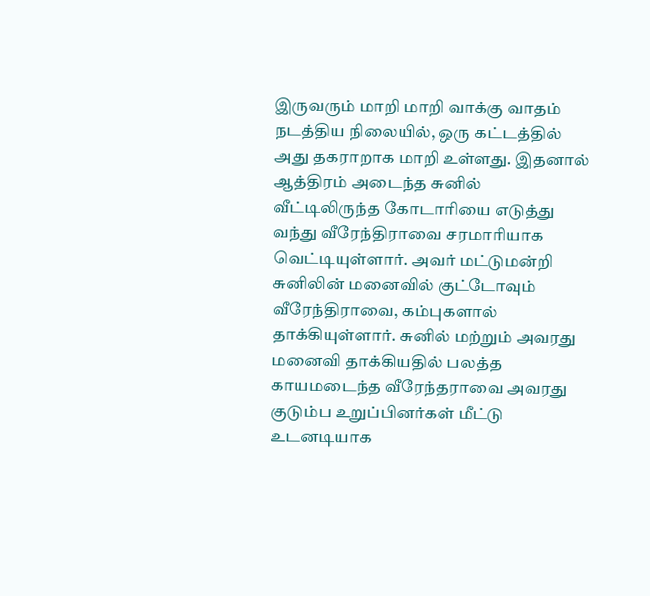இருவரும் மாறி மாறி வாக்கு வாதம் நடத்திய நிலையில், ஒரு கட்டத்தில் அது தகராறாக மாறி உள்ளது. இதனால் ஆத்திரம் அடைந்த சுனில் வீட்டிலிருந்த கோடாரியை எடுத்து வந்து வீரேந்திராவை சரமாரியாக வெட்டியுள்ளார். அவர் மட்டுமன்றி சுனிலின் மனைவில் குட்டோவும் வீரேந்திராவை, கம்புகளால் தாக்கியுள்ளார். சுனில் மற்றும் அவரது மனைவி தாக்கியதில் பலத்த காயமடைந்த வீரேந்தராவை அவரது குடும்ப உறுப்பினர்கள் மீட்டு உடனடியாக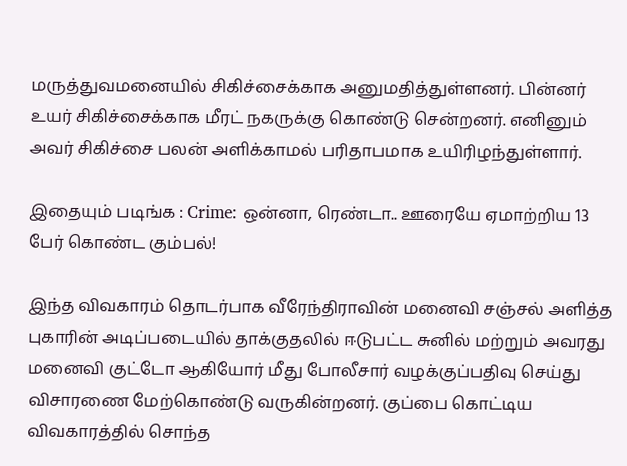மருத்துவமனையில் சிகிச்சைக்காக அனுமதித்துள்ளனர். பின்னர் உயர் சிகிச்சைக்காக மீரட் நகருக்கு கொண்டு சென்றனர். எனினும் அவர் சிகிச்சை பலன் அளிக்காமல் பரிதாபமாக உயிரிழந்துள்ளார்.

இதையும் படிங்க : Crime: ஒன்னா, ரெண்டா.. ஊரையே ஏமாற்றிய 13 பேர் கொண்ட கும்பல்!

இந்த விவகாரம் தொடர்பாக வீரேந்திராவின் மனைவி சஞ்சல் அளித்த புகாரின் அடிப்படையில் தாக்குதலில் ஈடுபட்ட சுனில் மற்றும் அவரது மனைவி குட்டோ ஆகியோர் மீது போலீசார் வழக்குப்பதிவு செய்து விசாரணை மேற்கொண்டு வருகின்றனர். குப்பை கொட்டிய விவகாரத்தில் சொந்த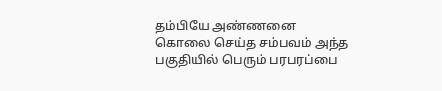தம்பியே அண்ணனை கொலை செய்த சம்பவம் அந்த பகுதியில் பெரும் பரபரப்பை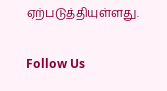ஏற்படுத்தியுள்ளது.

Follow Us